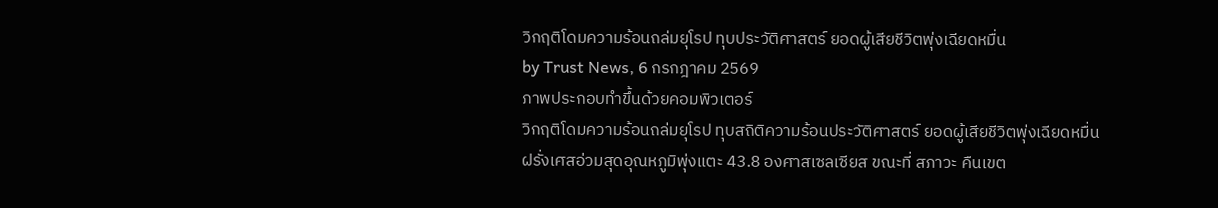วิกฤติโดมความร้อนถล่มยุโรป ทุบประวัติศาสตร์ ยอดผู้เสียชีวิตพุ่งเฉียดหมื่น
by Trust News, 6 กรกฎาคม 2569
ภาพประกอบทำขึ้นด้วยคอมพิวเตอร์
วิกฤติโดมความร้อนถล่มยุโรป ทุบสถิติความร้อนประวัติศาสตร์ ยอดผู้เสียชีวิตพุ่งเฉียดหมื่น ฝรั่งเศสอ่วมสุดอุณหภูมิพุ่งแตะ 43.8 องศาสเซลเซียส ขณะที่ สภาวะ คืนเขต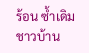ร้อน ซ้ำเดิมชาวบ้าน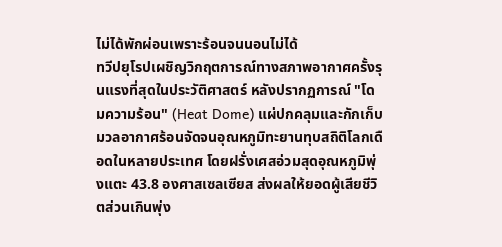ไม่ได้พักผ่อนเพราะร้อนจนนอนไม่ได้
ทวีปยุโรปเผชิญวิกฤตการณ์ทางสภาพอากาศครั้งรุนแรงที่สุดในประวัติศาสตร์ หลังปรากฏการณ์ "โดมความร้อน" (Heat Dome) แผ่ปกคลุมและกักเก็บมวลอากาศร้อนจัดจนอุณหภูมิทะยานทุบสถิติโลกเดือดในหลายประเทศ โดยฝรั่งเศสอ่วมสุดอุณหภูมิพุ่งแตะ 43.8 องศาสเซลเซียส ส่งผลให้ยอดผู้เสียชีวิตส่วนเกินพุ่ง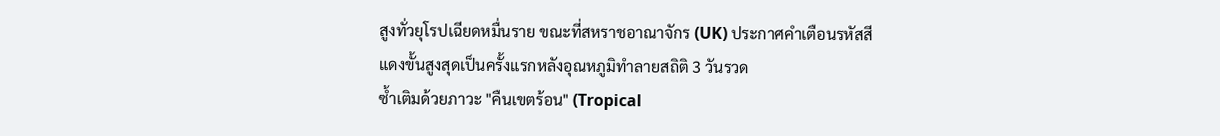สูงทั่วยุโรปเฉียดหมื่นราย ขณะที่สหราชอาณาจักร (UK) ประกาศคำเตือนรหัสสีแดงขั้นสูงสุดเป็นครั้งแรกหลังอุณหภูมิทำลายสถิติ 3 วันรวด
ซ้ำเติมด้วยภาวะ "คืนเขตร้อน" (Tropical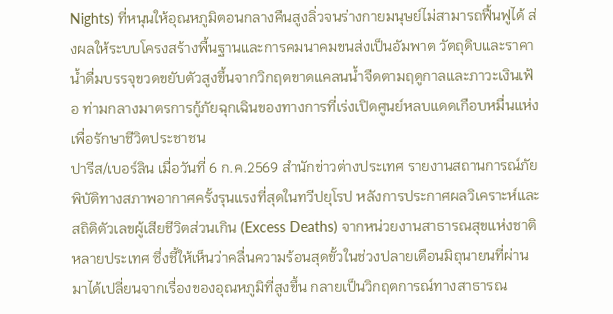Nights) ที่หนุนให้อุณหภูมิตอนกลางคืนสูงลิ่วจนร่างกายมนุษย์ไม่สามารถฟื้นฟูได้ ส่งผลให้ระบบโครงสร้างพื้นฐานและการคมนาคมขนส่งเป็นอัมพาต วัตถุดิบและราคาน้ำดื่มบรรจุขวดขยับตัวสูงขึ้นจากวิกฤตขาดแคลนน้ำจืดตามฤดูกาลและภาวะเงินเฟ้อ ท่ามกลางมาตรการกู้ภัยฉุกเฉินของทางการที่เร่งเปิดศูนย์หลบแดดเกือบหมื่นแห่งเพื่อรักษาชีวิตประชาชน
ปารีส/เบอร์ลิน เมื่อวันที่ 6 ก.ค.2569 สำนักข่าวต่างประเทศ รายงานสถานการณ์ภัยพิบัติทางสภาพอากาศครั้งรุนแรงที่สุดในทวีปยุโรป หลังการประกาศผลวิเคราะห์และสถิติตัวเลขผู้เสียชีวิตส่วนเกิน (Excess Deaths) จากหน่วยงานสาธารณสุขแห่งชาติหลายประเทศ ซึ่งชี้ให้เห็นว่าคลื่นความร้อนสุดขั้วในช่วงปลายเดือนมิถุนายนที่ผ่านมาได้เปลี่ยนจากเรื่องของอุณหภูมิที่สูงขึ้น กลายเป็นวิกฤตการณ์ทางสาธารณ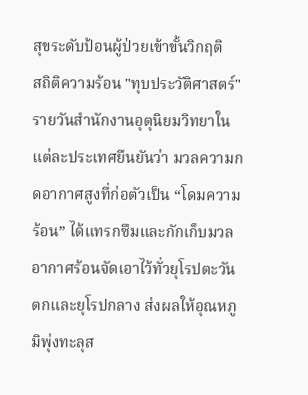สุขระดับป้อนผู้ป่วยเข้าขั้นวิกฤติ
สถิติความร้อน "ทุบประวัติศาสตร์" รายวันสำนักงานอุตุนิยมวิทยาในแต่ละประเทศยืนยันว่า มวลความกดอากาศสูงที่ก่อตัวเป็น “โดมความร้อน” ได้แทรกซึมและกักเก็บมวลอากาศร้อนจัดเอาไว้ทั่วยุโรปตะวันตกและยุโรปกลาง ส่งผลให้อุณหภูมิพุ่งทะลุส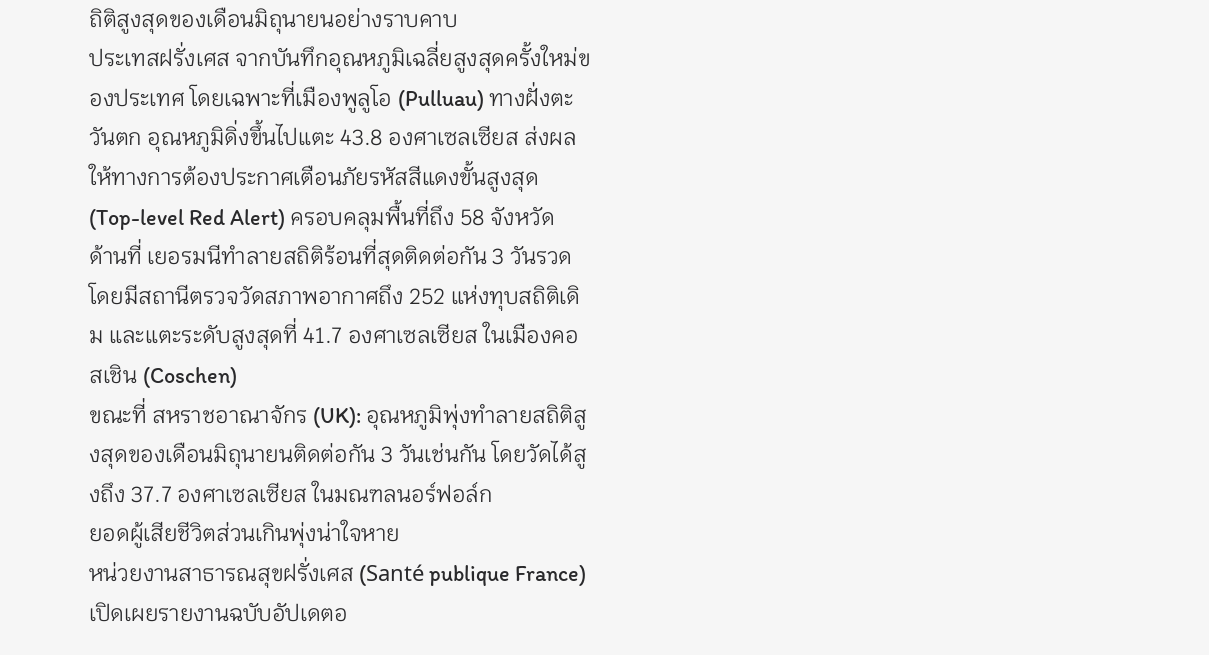ถิติสูงสุดของเดือนมิถุนายนอย่างราบคาบ
ประเทสฝรั่งเศส จากบันทึกอุณหภูมิเฉลี่ยสูงสุดครั้งใหม่ของประเทศ โดยเฉพาะที่เมืองพูลูโอ (Pulluau) ทางฝั่งตะวันตก อุณหภูมิดิ่งขึ้นไปแตะ 43.8 องศาเซลเซียส ส่งผลให้ทางการต้องประกาศเตือนภัยรหัสสีแดงขั้นสูงสุด (Top-level Red Alert) ครอบคลุมพื้นที่ถึง 58 จังหวัด
ด้านที่ เยอรมนีทำลายสถิติร้อนที่สุดติดต่อกัน 3 วันรวด โดยมีสถานีตรวจวัดสภาพอากาศถึง 252 แห่งทุบสถิติเดิม และแตะระดับสูงสุดที่ 41.7 องศาเซลเซียส ในเมืองคอสเชิน (Coschen)
ขณะที่ สหราชอาณาจักร (UK): อุณหภูมิพุ่งทำลายสถิติสูงสุดของเดือนมิถุนายนติดต่อกัน 3 วันเช่นกัน โดยวัดได้สูงถึง 37.7 องศาเซลเซียส ในมณฑลนอร์ฟอล์ก
ยอดผู้เสียชีวิตส่วนเกินพุ่งน่าใจหาย
หน่วยงานสาธารณสุขฝรั่งเศส (Santé publique France) เปิดเผยรายงานฉบับอัปเดตอ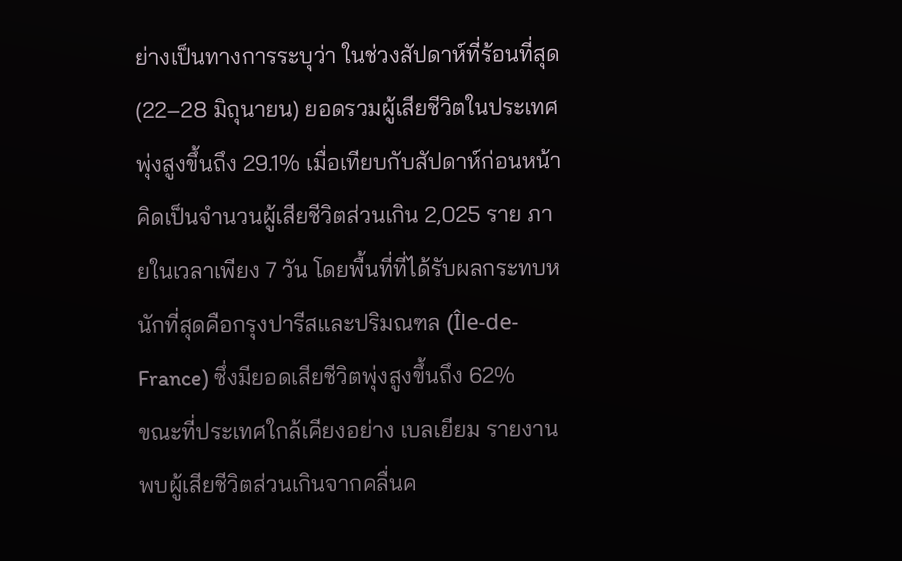ย่างเป็นทางการระบุว่า ในช่วงสัปดาห์ที่ร้อนที่สุด (22–28 มิถุนายน) ยอดรวมผู้เสียชีวิตในประเทศพุ่งสูงขึ้นถึง 29.1% เมื่อเทียบกับสัปดาห์ก่อนหน้า คิดเป็นจำนวนผู้เสียชีวิตส่วนเกิน 2,025 ราย ภายในเวลาเพียง 7 วัน โดยพื้นที่ที่ได้รับผลกระทบหนักที่สุดคือกรุงปารีสและปริมณฑล (Île-de-France) ซึ่งมียอดเสียชีวิตพุ่งสูงขึ้นถึง 62%
ขณะที่ประเทศใกล้เคียงอย่าง เบลเยียม รายงานพบผู้เสียชีวิตส่วนเกินจากคลื่นค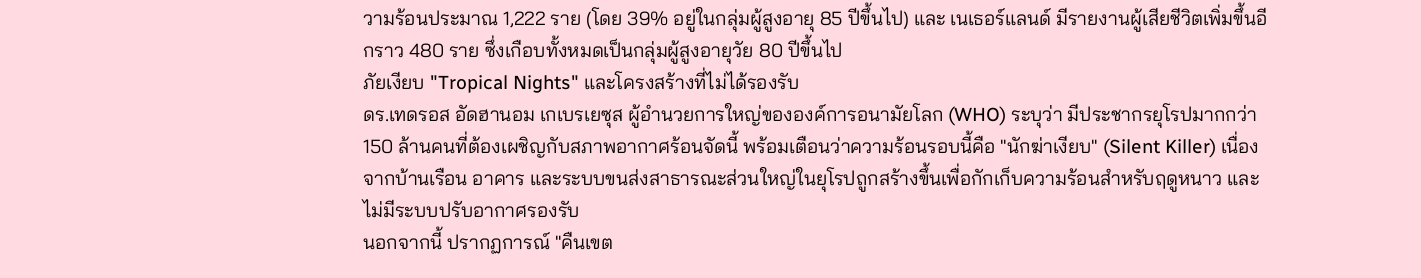วามร้อนประมาณ 1,222 ราย (โดย 39% อยู่ในกลุ่มผู้สูงอายุ 85 ปีขึ้นไป) และ เนเธอร์แลนด์ มีรายงานผู้เสียชีวิตเพิ่มขึ้นอีกราว 480 ราย ซึ่งเกือบทั้งหมดเป็นกลุ่มผู้สูงอายุวัย 80 ปีขึ้นไป
ภัยเงียบ "Tropical Nights" และโครงสร้างที่ไม่ได้รองรับ
ดร.เทดรอส อัดฮานอม เกเบรเยซุส ผู้อำนวยการใหญ่ขององค์การอนามัยโลก (WHO) ระบุว่า มีประชากรยุโรปมากกว่า 150 ล้านคนที่ต้องเผชิญกับสภาพอากาศร้อนจัดนี้ พร้อมเตือนว่าความร้อนรอบนี้คือ "นักฆ่าเงียบ" (Silent Killer) เนื่องจากบ้านเรือน อาคาร และระบบขนส่งสาธารณะส่วนใหญ่ในยุโรปถูกสร้างขึ้นเพื่อกักเก็บความร้อนสำหรับฤดูหนาว และไม่มีระบบปรับอากาศรองรับ
นอกจากนี้ ปรากฏการณ์ "คืนเขต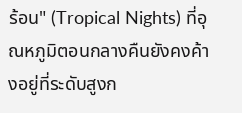ร้อน" (Tropical Nights) ที่อุณหภูมิตอนกลางคืนยังคงค้างอยู่ที่ระดับสูงก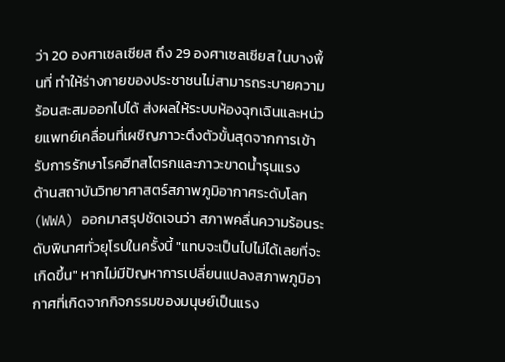ว่า 20 องศาเซลเซียส ถึง 29 องศาเซลเซียส ในบางพื้นที่ ทำให้ร่างกายของประชาชนไม่สามารถระบายความร้อนสะสมออกไปได้ ส่งผลให้ระบบห้องฉุกเฉินและหน่วยแพทย์เคลื่อนที่เผชิญภาวะตึงตัวขั้นสุดจากการเข้ารับการรักษาโรคฮีทสโตรกและภาวะขาดน้ำรุนแรง
ด้านสถาบันวิทยาศาสตร์สภาพภูมิอากาศระดับโลก (WWA) ออกมาสรุปชัดเจนว่า สภาพคลื่นความร้อนระดับพินาศทั่วยุโรปในครั้งนี้ "แทบจะเป็นไปไม่ได้เลยที่จะเกิดขึ้น" หากไม่มีปัญหาการเปลี่ยนแปลงสภาพภูมิอากาศที่เกิดจากกิจกรรมของมนุษย์เป็นแรง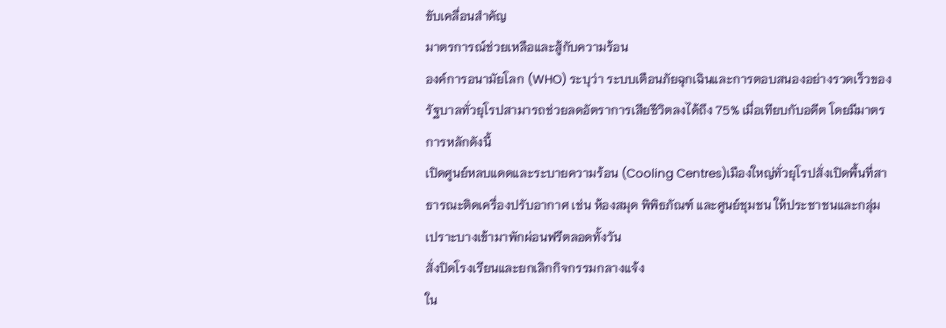ขับเคลื่อนสำคัญ
มาตรการณ์ช่วยเหลือและสู้กับความร้อน
องค์การอนามัยโลก (WHO) ระบุว่า ระบบเตือนภัยฉุกเฉินและการตอบสนองอย่างรวดเร็วของรัฐบาลทั่วยุโรปสามารถช่วยลดอัตราการเสียชีวิตลงได้ถึง 75% เมื่อเทียบกับอดีต โดยมีมาตรการหลักดังนี้
เปิดศูนย์หลบแดดและระบายความร้อน (Cooling Centres)เมืองใหญ่ทั่วยุโรปสั่งเปิดพื้นที่สาธารณะติดเครื่องปรับอากาศ เช่น ห้องสมุด พิพิธภัณฑ์ และศูนย์ชุมชน ให้ประชาชนและกลุ่มเปราะบางเข้ามาพักผ่อนฟรีตลอดทั้งวัน
สั่งปิดโรงเรียนและยกเลิกกิจกรรมกลางแจ้ง
ใน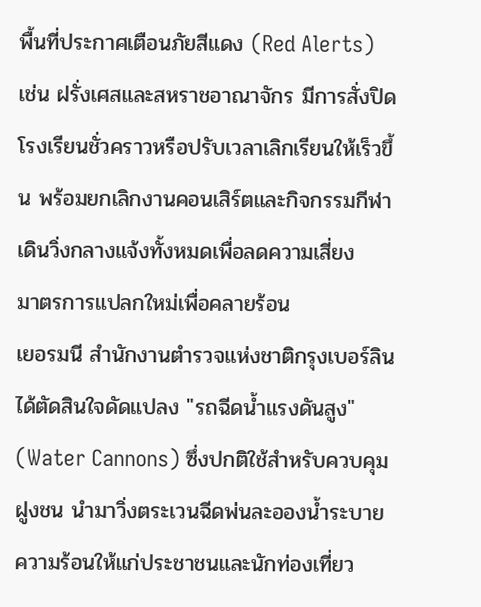พื้นที่ประกาศเตือนภัยสีแดง (Red Alerts) เช่น ฝรั่งเศสและสหราชอาณาจักร มีการสั่งปิดโรงเรียนชั่วคราวหรือปรับเวลาเลิกเรียนให้เร็วขึ้น พร้อมยกเลิกงานคอนเสิร์ตและกิจกรรมกีฬาเดินวิ่งกลางแจ้งทั้งหมดเพื่อลดความเสี่ยง
มาตรการแปลกใหม่เพื่อคลายร้อน
เยอรมนี สำนักงานตำรวจแห่งชาติกรุงเบอร์ลินได้ตัดสินใจดัดแปลง "รถฉีดน้ำแรงดันสูง" (Water Cannons) ซึ่งปกติใช้สำหรับควบคุมฝูงชน นำมาวิ่งตระเวนฉีดพ่นละอองน้ำระบายความร้อนให้แก่ประชาชนและนักท่องเที่ยว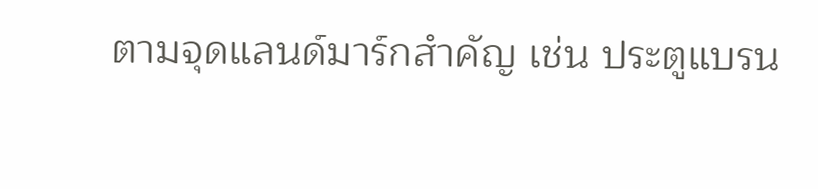ตามจุดแลนด์มาร์กสำคัญ เช่น ประตูแบรน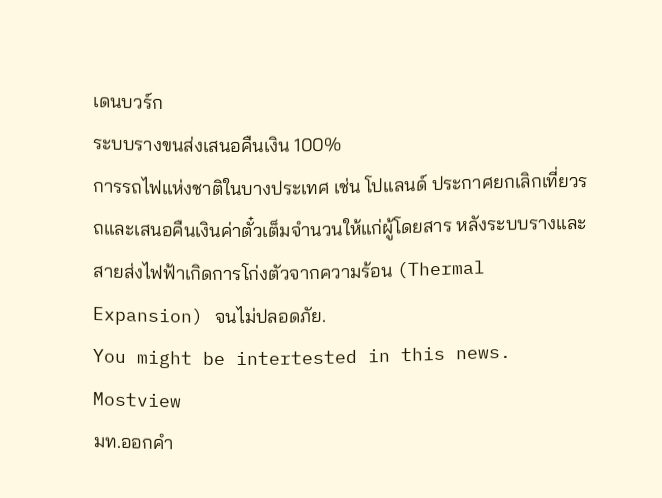เดนบวร์ก
ระบบรางขนส่งเสนอคืนเงิน 100%
การรถไฟแห่งชาติในบางประเทศ เช่น โปแลนด์ ประกาศยกเลิกเที่ยวรถและเสนอคืนเงินค่าตั๋วเต็มจำนวนให้แก่ผู้โดยสาร หลังระบบรางและสายส่งไฟฟ้าเกิดการโก่งตัวจากความร้อน (Thermal Expansion) จนไม่ปลอดภัย.
You might be intertested in this news.
Mostview
มท.ออกคำ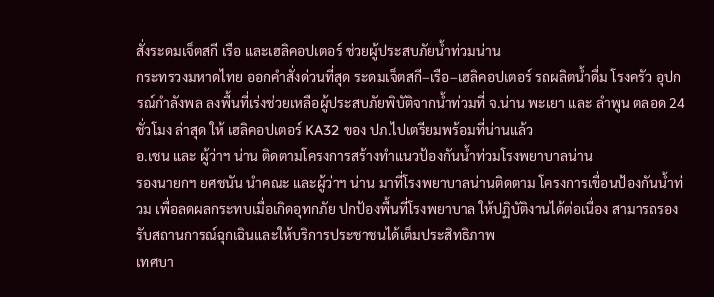สั่งระดมเจ็ตสกี เรือ และเฮลิคอปเตอร์ ช่วยผู้ประสบภัยน้ำท่วมน่าน
กระทรวงมหาดไทย ออกคำสั่งด่วนที่สุด ระดมเจ็ตสกี–เรือ–เฮลิคอปเตอร์ รถผลิตน้ำดื่ม โรงครัว อุปกรณ์กำลังพล ลงพื้นที่เร่งช่วยเหลือผู้ประสบภัยพิบัติจากน้ำท่วมที่ จ.น่าน พะเยา และ ลำพูน ตลอด 24 ชั่วโมง ล่าสุด ให้ เฮลิคอปเตอร์ KA32 ของ ปภ.ไปเตรียมพร้อมที่น่านแล้ว
อ.เชน และ ผู้ว่าฯ น่าน ติดตามโครงการสร้างทำแนวป้องกันน้ำท่วมโรงพยาบาลน่าน
รองนายกฯ ยศชนัน นำคณะ และผู้ว่าฯ น่าน มาที่โรงพยาบาลน่านติดตาม โครงการเขื่อนป้องกันน้ำท่วม เพื่อลดผลกระทบเมื่อเกิดอุทกภัย ปกป้องพื้นที่โรงพยาบาล ให้ปฏิบัติงานได้ต่อเนื่อง สามารถรองรับสถานการณ์ฉุกเฉินและให้บริการประชาชนได้เต็มประสิทธิภาพ
เทศบา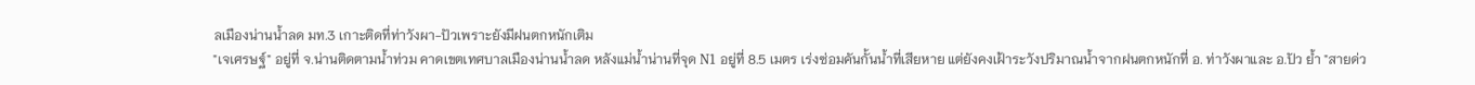ลเมืองน่านน้ำลด มท.3 เกาะติดที่ท่าวังผา-ปัวเพราะยังมีฝนตกหนักเติม
"เจเศรษฐ์" อยู่ที่ จ.น่านติดตามน้ำท่วม คาดเขตเทศบาลเมืองน่านน้ำลด หลังแม่น้ำน่านที่จุด N1 อยู่ที่ 8.5 เมตร เร่งซ่อมคันกั้นน้ำที่เสียหาย แต่ยังคงเฝ้าระวังปริมาณน้ำจากฝนตกหนักที่ อ. ท่าวังผาและ อ.ปัว ย้ำ "สายด่ว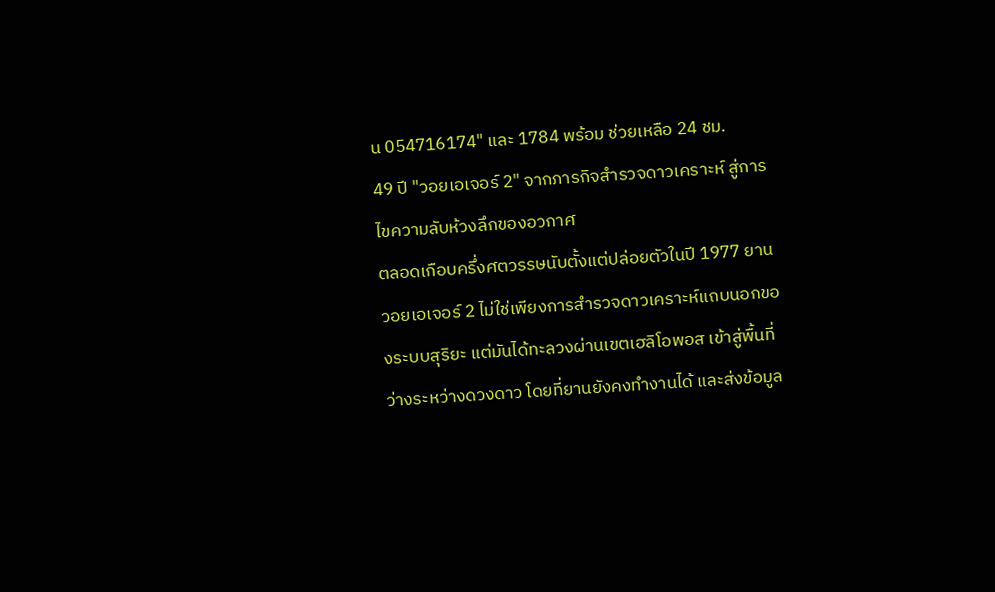น 054716174" และ 1784 พร้อม ช่วยเหลือ 24 ชม.
49 ปี "วอยเอเจอร์ 2" จากภารกิจสำรวจดาวเคราะห์ สู่การไขความลับห้วงลึกของอวกาศ
ตลอดเกือบครึ่งศตวรรษนับตั้งแต่ปล่อยตัวในปี 1977 ยานวอยเอเจอร์ 2 ไม่ใช่เพียงการสำรวจดาวเคราะห์แถบนอกของระบบสุริยะ แต่มันได้ทะลวงผ่านเขตเฮลิโอพอส เข้าสู่พื้นที่ว่างระหว่างดวงดาว โดยที่ยานยังคงทำงานได้ และส่งข้อมูล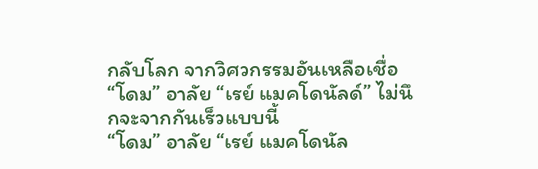กลับโลก จากวิศวกรรมอันเหลือเชื่อ
“โดม” อาลัย “เรย์ แมคโดนัลด์” ไม่นึกจะจากกันเร็วแบบนี้
“โดม” อาลัย “เรย์ แมคโดนัล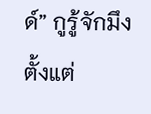ด์” กูรู้จักมึง ตั้งแต่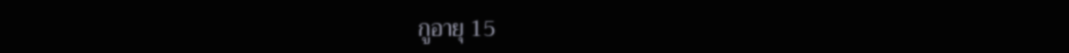กูอายุ 15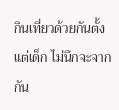กินเที่ยวด้วยกันตั้งแต่เด็ก ไม่นึกจะจากกัน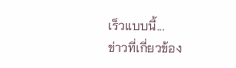เร็วแบบนี้...
ข่าวที่เกี่ยวข้อง